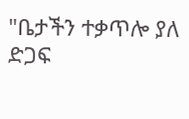"ቤታችን ተቃጥሎ ያለ ድጋፍ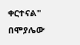ቀርተናል" በሞያሌው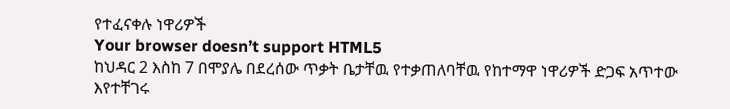የተፈናቀሉ ነዋሪዎች
Your browser doesn’t support HTML5
ከህዳር 2 እስከ 7 በሞያሌ በደረሰው ጥቃት ቤታቸዉ የተቃጠለባቸዉ የከተማዋ ነዋሪዎች ድጋፍ አጥተው እየተቸገሩ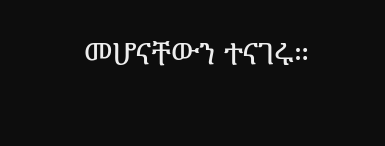መሆናቸውን ተናገሩ።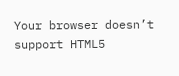Your browser doesn’t support HTML5